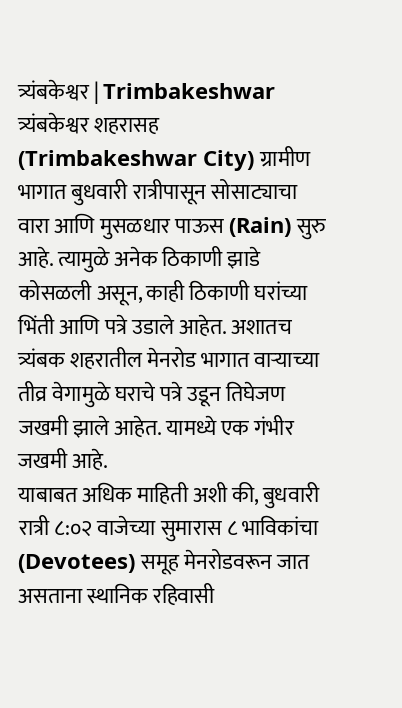त्र्यंबकेश्वर | Trimbakeshwar
त्र्यंबकेश्वर शहरासह (Trimbakeshwar City) ग्रामीण भागात बुधवारी रात्रीपासून सोसाट्याचा वारा आणि मुसळधार पाऊस (Rain) सुरु आहे. त्यामुळे अनेक ठिकाणी झाडे कोसळली असून, काही ठिकाणी घरांच्या भिंती आणि पत्रे उडाले आहेत. अशातच त्र्यंबक शहरातील मेनरोड भागात वाऱ्याच्या तीव्र वेगामुळे घराचे पत्रे उडून तिघेजण जखमी झाले आहेत. यामध्ये एक गंभीर जखमी आहे.
याबाबत अधिक माहिती अशी की, बुधवारी रात्री ८:०२ वाजेच्या सुमारास ८ भाविकांचा (Devotees) समूह मेनरोडवरून जात असताना स्थानिक रहिवासी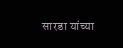सारडा यांच्या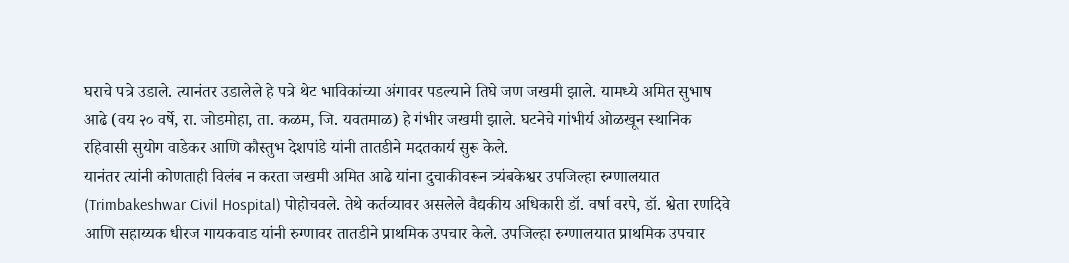घराचे पत्रे उडाले. त्यानंतर उडालेले हे पत्रे थेट भाविकांच्या अंगावर पडल्याने तिघे जण जखमी झाले. यामध्ये अमित सुभाष आढे (वय २० वर्षे, रा. जोडमोहा, ता. कळम, जि. यवतमाळ) हे गंभीर जखमी झाले. घटनेचे गांभीर्य ओळखून स्थानिक रहिवासी सुयोग वाडेकर आणि कौस्तुभ देशपांडे यांनी तातडीने मदतकार्य सुरू केले.
यानंतर त्यांनी कोणताही विलंब न करता जखमी अमित आढे यांना दुचाकीवरून त्र्यंबकेश्वर उपजिल्हा रुग्णालयात (Trimbakeshwar Civil Hospital) पोहोचवले. तेथे कर्तव्यावर असलेले वैद्यकीय अधिकारी डॉ. वर्षा वरपे, डॉ. श्वेता रणदिवे आणि सहाय्यक धीरज गायकवाड यांनी रुग्णावर तातडीने प्राथमिक उपचार केले. उपजिल्हा रुग्णालयात प्राथमिक उपचार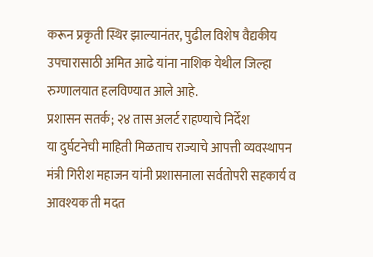करून प्रकृती स्थिर झाल्यानंतर, पुढील विशेष वैद्यकीय उपचारासाठी अमित आढे यांना नाशिक येथील जिल्हा रुग्णालयात हलविण्यात आले आहे.
प्रशासन सतर्क; २४ तास अलर्ट राहण्याचे निर्देश
या दुर्घटनेची माहिती मिळताच राज्याचे आपत्ती व्यवस्थापन मंत्री गिरीश महाजन यांनी प्रशासनाला सर्वतोपरी सहकार्य व आवश्यक ती मदत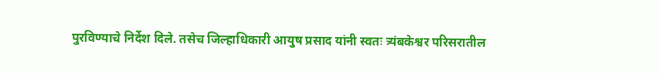पुरविण्याचे निर्देश दिले. तसेच जिल्हाधिकारी आयुष प्रसाद यांनी स्वतः त्र्यंबकेश्वर परिसरातील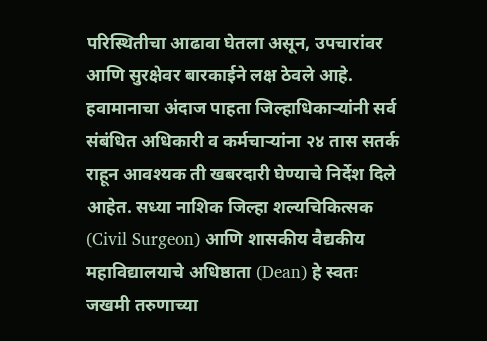परिस्थितीचा आढावा घेतला असून, उपचारांवर आणि सुरक्षेवर बारकाईने लक्ष ठेवले आहे. हवामानाचा अंदाज पाहता जिल्हाधिकाऱ्यांनी सर्व संबंधित अधिकारी व कर्मचाऱ्यांना २४ तास सतर्क राहून आवश्यक ती खबरदारी घेण्याचे निर्देश दिले आहेत. सध्या नाशिक जिल्हा शल्यचिकित्सक (Civil Surgeon) आणि शासकीय वैद्यकीय महाविद्यालयाचे अधिष्ठाता (Dean) हे स्वतः जखमी तरुणाच्या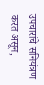उपचारांचे सनियंत्रण करत असून,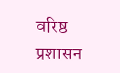वरिष्ठ प्रशासन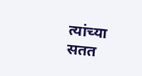त्यांच्या सतत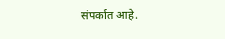संपर्कात आहे.